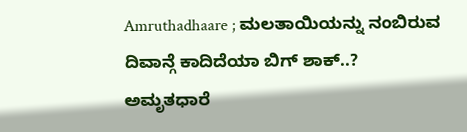Amruthadhaare ; ಮಲತಾಯಿಯನ್ನು ನಂಬಿರುವ ದಿವಾನ್ಗೆ ಕಾದಿದೆಯಾ ಬಿಗ್ ಶಾಕ್..?
ಅಮೃತಧಾರೆ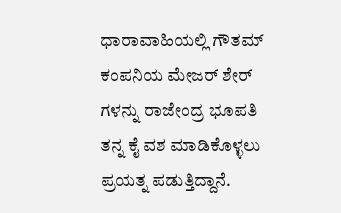ಧಾರಾವಾಹಿಯಲ್ಲಿ ಗೌತಮ್ ಕಂಪನಿಯ ಮೇಜರ್ ಶೇರ್ ಗಳನ್ನು ರಾಜೇಂದ್ರ ಭೂಪತಿ ತನ್ನ ಕೈ ವಶ ಮಾಡಿಕೊಳ್ಳಲು ಪ್ರಯತ್ನ ಪಡುತ್ತಿದ್ದಾನೆ.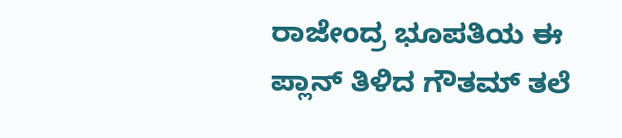ರಾಜೇಂದ್ರ ಭೂಪತಿಯ ಈ ಪ್ಲಾನ್ ತಿಳಿದ ಗೌತಮ್ ತಲೆ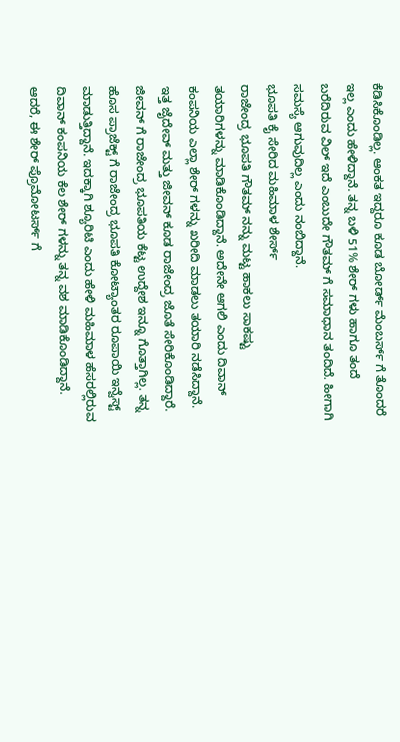ಕೆಡಿಸಿಕೊಂಡಿಲ್ಲ. ಆಂಕತ ಇದ್ದರೂ ಕೂಡ ಬೋರ್ಡ್ ಮೆಂಬರ್ಸ್ ಗೆ ತೊಂದರೆ ಇಲ್ಲ ಎಂದು ಹೇಳಿದ್ದಾನೆ. ತನ್ನ ಬಳಿ 51% ಶೇರ್ ಗಳು ಹಾಗೂ ತಂದೆ ಬರೆದಿರುವ ವಿಲ್ ಇದೆ ಎಂಬುದೇ ಗೌತಮ್ ಗೆ ಸಮಾಧಾನ ತಂದಿದೆ. ಹೀಗಾಗಿ ಸಮಸ್ಯೆ ಆಗುವುದಿಲ್ಲ ಎಂದು ನಂಬಿದ್ದಾನೆ.
ಭೂಪತಿ ಕೈ ಸೇರಿದ ಮಹಿಮಾಳ ಶೇರ್ಸ್
ರಾಜೇಂದ್ರ ಭೂಪತಿ ಗೌತಮ್ ನನ್ನು ಮಟ್ಟ ಹಾಕಲು ಸಾಕಷ್ಟು ತಯಾರಿಗಳನ್ನು ಮಾಡಿಕೊಂಡಿದ್ದಾನೆ. ಅದೇನೇ ಆಗಲಿ ಎಂದು ದಿವಾನ್ ಕಂಪನಿಯ ಎಲ್ಲಾ ಶೇರ್ ಗಳನ್ನು ಖರೀದಿ ಮಾಡಲು ತಯಾರಿ ನಡೆಸಿದ್ದಾನೆ. ಇತ್ತ ಜೈದೇವ್ ಮತ್ತು ಜೀವನ್ ಕೂಡ ರಾಜೇಂದ್ರ ಜೊತೆ ಸೇರಿಕೊಂಡಿದ್ದಾರೆ. ಜೀವನ್ ಗೆ ರಾಜೇಂದ್ರ ಭೂಪತಿಯ ಕೆಟ್ಟ ಉದ್ದೇಶ ಇನ್ನೂ ಗೊತ್ತಾಗಿಲ್ಲ. ತನ್ನ ಹೊಸ ಪ್ರಾಜೆಕ್ಟ್ ಗೆ ರಾಜೇಂದ್ರ ಭೂಪತಿ ಕೋಟ್ಯಾಂತರ ರೂಪಾಯಿ ಇನ್ವೆಸ್ಟ್ ಮಾಡುತ್ತಿದ್ದಾನೆ. ಇದಕ್ಕಾಗಿ ಶ್ಯೂರಿಟಿ ಎಂದು ಹೇಳಿ ಮಹಿಮಾಳ ಹೆಸರಲ್ಲಿರುವ ದಿವಾನ್ ಕಂಪನಿಯ ಕೆಲ ಶೇರ್ ಗಳನ್ನು ತನ್ನ ವಶ ಮಾಡಿಕೊಂಡಿದ್ದಾನೆ. ಆದರೆ, ಈ ಶೇರ್ ಪ್ರೊಮೋಟರ್ಸ್ ಗೆ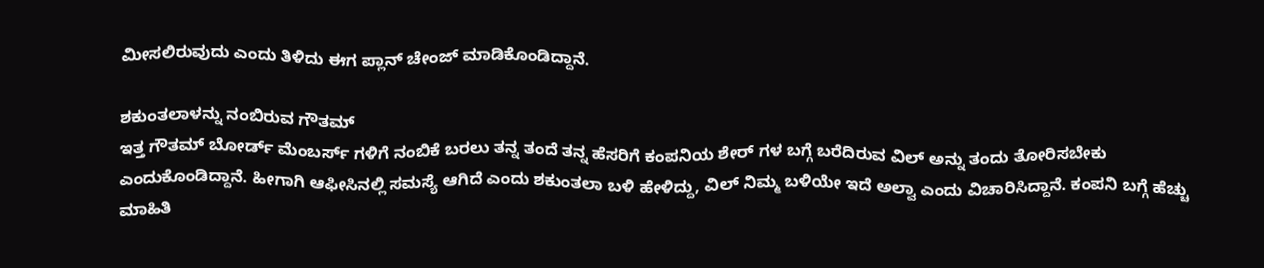ಮೀಸಲಿರುವುದು ಎಂದು ತಿಳಿದು ಈಗ ಪ್ಲಾನ್ ಚೇಂಜ್ ಮಾಡಿಕೊಂಡಿದ್ದಾನೆ.

ಶಕುಂತಲಾಳನ್ನು ನಂಬಿರುವ ಗೌತಮ್
ಇತ್ತ ಗೌತಮ್ ಬೋರ್ಡ್ ಮೆಂಬರ್ಸ್ ಗಳಿಗೆ ನಂಬಿಕೆ ಬರಲು ತನ್ನ ತಂದೆ ತನ್ನ ಹೆಸರಿಗೆ ಕಂಪನಿಯ ಶೇರ್ ಗಳ ಬಗ್ಗೆ ಬರೆದಿರುವ ವಿಲ್ ಅನ್ನು ತಂದು ತೋರಿಸಬೇಕು ಎಂದುಕೊಂಡಿದ್ದಾನೆ. ಹೀಗಾಗಿ ಆಫೀಸಿನಲ್ಲಿ ಸಮಸ್ಯೆ ಆಗಿದೆ ಎಂದು ಶಕುಂತಲಾ ಬಳಿ ಹೇಳಿದ್ದು, ವಿಲ್ ನಿಮ್ಮ ಬಳಿಯೇ ಇದೆ ಅಲ್ವಾ ಎಂದು ವಿಚಾರಿಸಿದ್ದಾನೆ. ಕಂಪನಿ ಬಗ್ಗೆ ಹೆಚ್ಚು ಮಾಹಿತಿ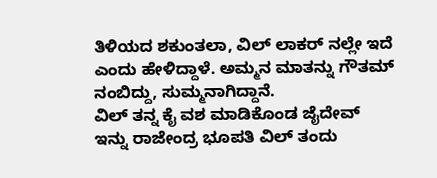ತಿಳಿಯದ ಶಕುಂತಲಾ, ವಿಲ್ ಲಾಕರ್ ನಲ್ಲೇ ಇದೆ ಎಂದು ಹೇಳಿದ್ದಾಳೆ. ಅಮ್ಮನ ಮಾತನ್ನು ಗೌತಮ್ ನಂಬಿದ್ದು, ಸುಮ್ಮನಾಗಿದ್ದಾನೆ.
ವಿಲ್ ತನ್ನ ಕೈ ವಶ ಮಾಡಿಕೊಂಡ ಜೈದೇವ್
ಇನ್ನು ರಾಜೇಂದ್ರ ಭೂಪತಿ ವಿಲ್ ತಂದು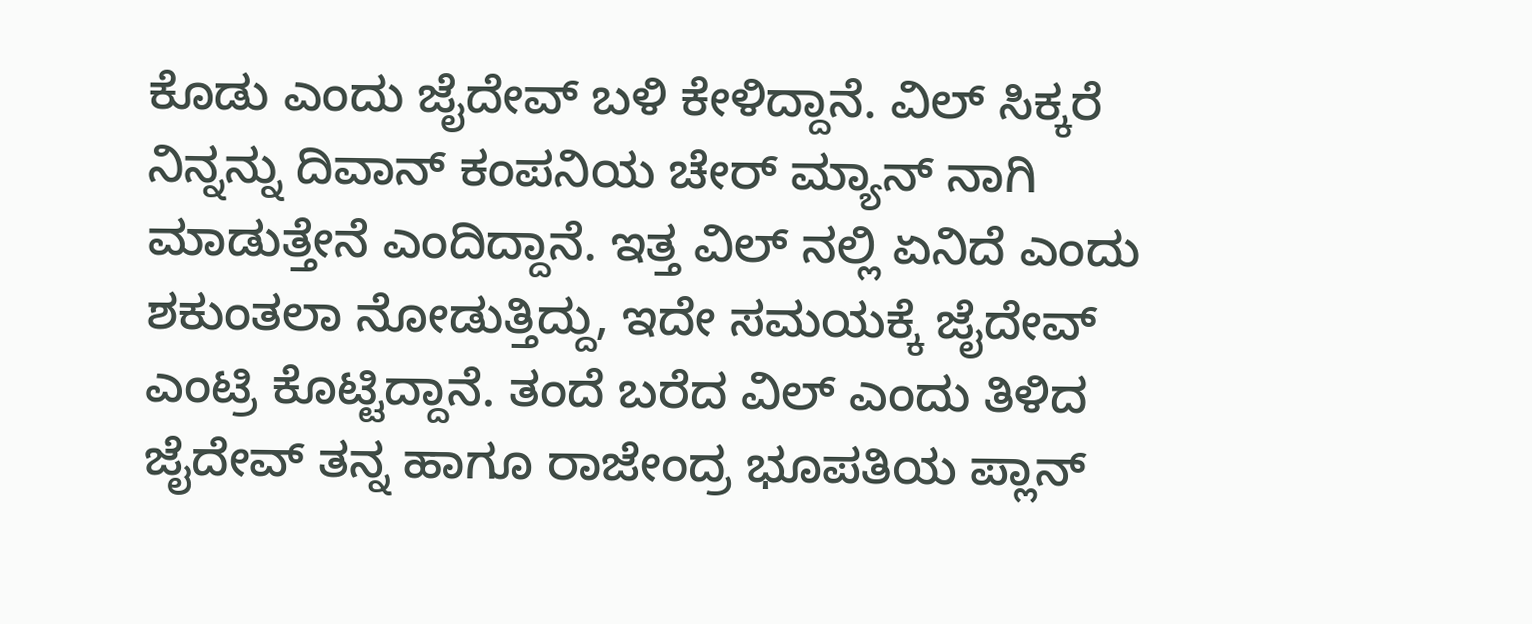ಕೊಡು ಎಂದು ಜೈದೇವ್ ಬಳಿ ಕೇಳಿದ್ದಾನೆ. ವಿಲ್ ಸಿಕ್ಕರೆ ನಿನ್ನನ್ನು ದಿವಾನ್ ಕಂಪನಿಯ ಚೇರ್ ಮ್ಯಾನ್ ನಾಗಿ ಮಾಡುತ್ತೇನೆ ಎಂದಿದ್ದಾನೆ. ಇತ್ತ ವಿಲ್ ನಲ್ಲಿ ಏನಿದೆ ಎಂದು ಶಕುಂತಲಾ ನೋಡುತ್ತಿದ್ದು, ಇದೇ ಸಮಯಕ್ಕೆ ಜೈದೇವ್ ಎಂಟ್ರಿ ಕೊಟ್ಟಿದ್ದಾನೆ. ತಂದೆ ಬರೆದ ವಿಲ್ ಎಂದು ತಿಳಿದ ಜೈದೇವ್ ತನ್ನ ಹಾಗೂ ರಾಜೇಂದ್ರ ಭೂಪತಿಯ ಪ್ಲಾನ್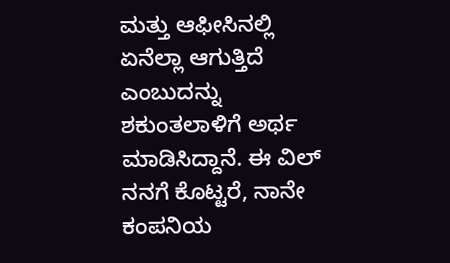ಮತ್ತು ಆಫೀಸಿನಲ್ಲಿ ಏನೆಲ್ಲಾ ಆಗುತ್ತಿದೆ ಎಂಬುದನ್ನು ಶಕುಂತಲಾಳಿಗೆ ಅರ್ಥ ಮಾಡಿಸಿದ್ದಾನೆ. ಈ ವಿಲ್ ನನಗೆ ಕೊಟ್ಟರೆ, ನಾನೇ ಕಂಪನಿಯ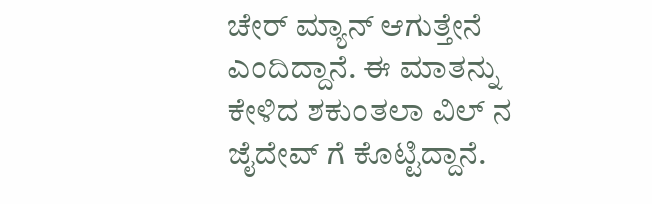ಚೇರ್ ಮ್ಯಾನ್ ಆಗುತ್ತೇನೆ ಎಂದಿದ್ದಾನೆ. ಈ ಮಾತನ್ನು ಕೇಳಿದ ಶಕುಂತಲಾ ವಿಲ್ ನ ಜೈದೇವ್ ಗೆ ಕೊಟ್ಟಿದ್ದಾನೆ.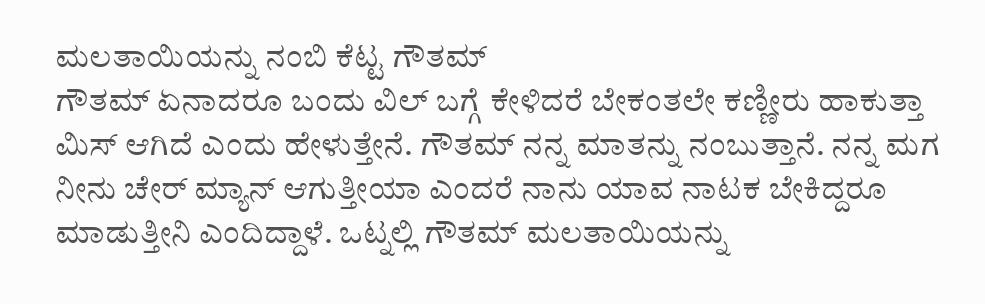ಮಲತಾಯಿಯನ್ನು ನಂಬಿ ಕೆಟ್ಟ ಗೌತಮ್
ಗೌತಮ್ ಏನಾದರೂ ಬಂದು ವಿಲ್ ಬಗ್ಗೆ ಕೇಳಿದರೆ ಬೇಕಂತಲೇ ಕಣ್ಣೀರು ಹಾಕುತ್ತಾ ಮಿಸ್ ಆಗಿದೆ ಎಂದು ಹೇಳುತ್ತೇನೆ. ಗೌತಮ್ ನನ್ನ ಮಾತನ್ನು ನಂಬುತ್ತಾನೆ. ನನ್ನ ಮಗ ನೀನು ಚೇರ್ ಮ್ಯಾನ್ ಆಗುತ್ತೀಯಾ ಎಂದರೆ ನಾನು ಯಾವ ನಾಟಕ ಬೇಕಿದ್ದರೂ ಮಾಡುತ್ತೀನಿ ಎಂದಿದ್ದಾಳೆ. ಒಟ್ನಲ್ಲಿ ಗೌತಮ್ ಮಲತಾಯಿಯನ್ನು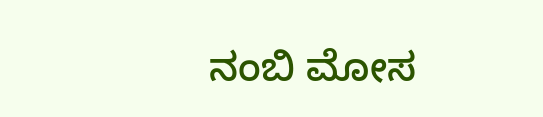ನಂಬಿ ಮೋಸ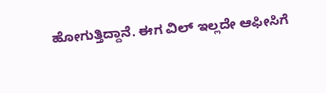ಹೋಗುತ್ತಿದ್ದಾನೆ. ಈಗ ವಿಲ್ ಇಲ್ಲದೇ ಆಫೀಸಿಗೆ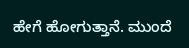ಹೇಗೆ ಹೋಗುತ್ತಾನೆ. ಮುಂದೆ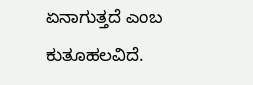ಏನಾಗುತ್ತದೆ ಎಂಬ ಕುತೂಹಲವಿದೆ.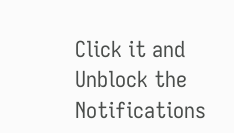Click it and Unblock the Notifications